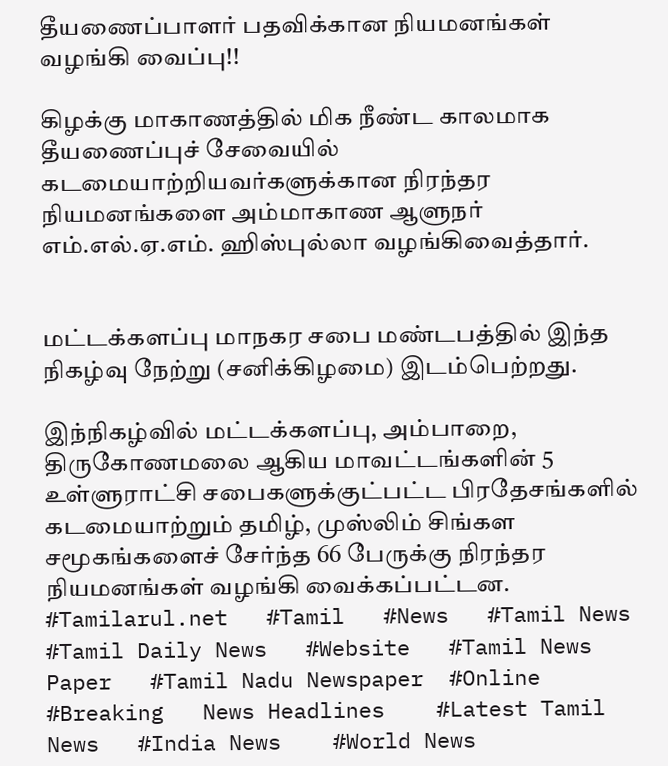தீயணைப்பாளர் பதவிக்கான நியமனங்கள் வழங்கி வைப்பு!!

கிழக்கு மாகாணத்தில் மிக நீண்ட காலமாக தீயணைப்புச் சேவையில் கடமையாற்றியவர்களுக்கான நிரந்தர நியமனங்களை அம்மாகாண ஆளுநர் எம்.எல்.ஏ.எம். ஹிஸ்புல்லா வழங்கிவைத்தார்.


மட்டக்களப்பு மாநகர சபை மண்டபத்தில் இந்த நிகழ்வு நேற்று (சனிக்கிழமை) இடம்பெற்றது.

இந்நிகழ்வில் மட்டக்களப்பு, அம்பாறை, திருகோணமலை ஆகிய மாவட்டங்களின் 5 உள்ளுராட்சி சபைகளுக்குட்பட்ட பிரதேசங்களில் கடமையாற்றும் தமிழ், முஸ்லிம் சிங்கள சமூகங்களைச் சேர்ந்த 66 பேருக்கு நிரந்தர நியமனங்கள் வழங்கி வைக்கப்பட்டன.
#Tamilarul.net   #Tamil   #News   #Tamil News   #Tamil Daily News   #Website   #Tamil News Paper   #Tamil Nadu Newspaper  #Online   #Breaking   News Headlines    #Latest Tamil News   #India News    #World News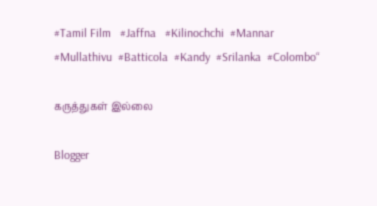#Tamil Film   #Jaffna   #Kilinochchi  #Mannar  #Mullathivu  #Batticola  #Kandy  #Srilanka  #Colombo“

கருத்துகள் இல்லை

Blogger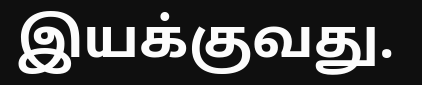இயக்குவது.